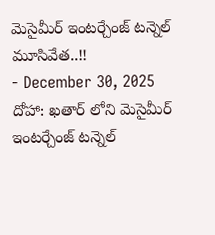మెసైమీర్ ఇంటర్చేంజ్ టన్నెల్ మూసివేత..!!
- December 30, 2025
దోహా: ఖతార్ లోని మెసైమీర్ ఇంటర్చేంజ్ టన్నెల్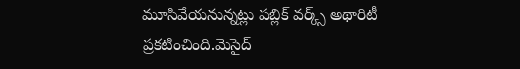మూసివేయనున్నట్లు పబ్లిక్ వర్క్స్ అథారిటీ ప్రకటించింది.మెసైద్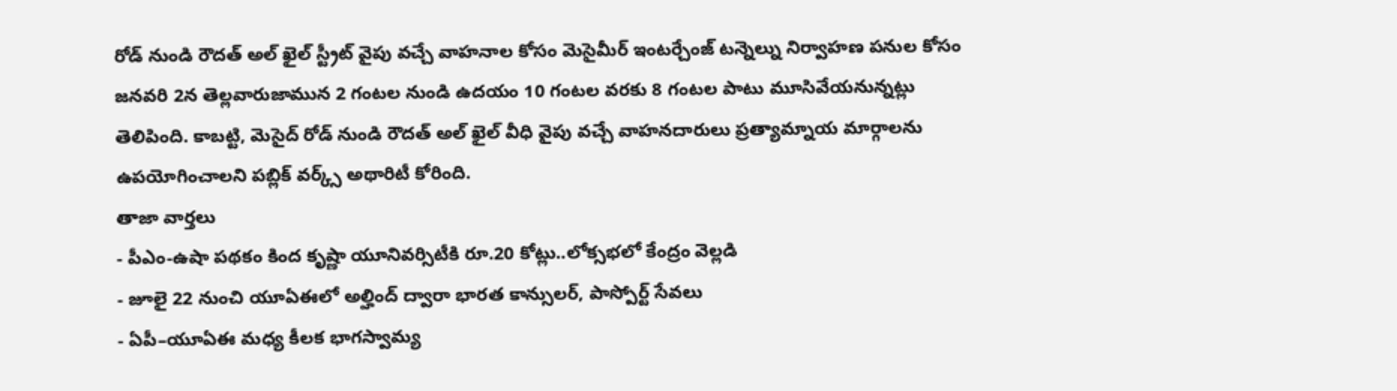రోడ్ నుండి రౌదత్ అల్ ఖైల్ స్ట్రీట్ వైపు వచ్చే వాహనాల కోసం మెసైమీర్ ఇంటర్చేంజ్ టన్నెల్ను నిర్వాహణ పనుల కోసం జనవరి 2న తెల్లవారుజామున 2 గంటల నుండి ఉదయం 10 గంటల వరకు 8 గంటల పాటు మూసివేయనున్నట్లు తెలిపింది. కాబట్టి, మెసైద్ రోడ్ నుండి రౌదత్ అల్ ఖైల్ వీధి వైపు వచ్చే వాహనదారులు ప్రత్యామ్నాయ మార్గాలను ఉపయోగించాలని పబ్లిక్ వర్క్స్ అథారిటీ కోరింది.
తాజా వార్తలు
- పీఎం-ఉషా పథకం కింద కృష్ణా యూనివర్సిటీకి రూ.20 కోట్లు..లోక్సభలో కేంద్రం వెల్లడి
- జూలై 22 నుంచి యూఏఈలో అల్హింద్ ద్వారా భారత కాన్సులర్, పాస్పోర్ట్ సేవలు
- ఏపీ–యూఏఈ మధ్య కీలక భాగస్వామ్య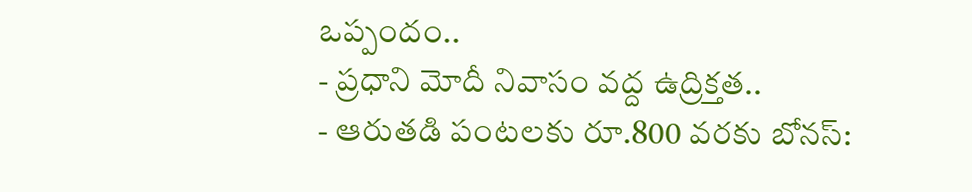ఒప్పందం..
- ప్రధాని మోదీ నివాసం వద్ద ఉద్రిక్తత..
- ఆరుతడి పంటలకు రూ.800 వరకు బోనస్: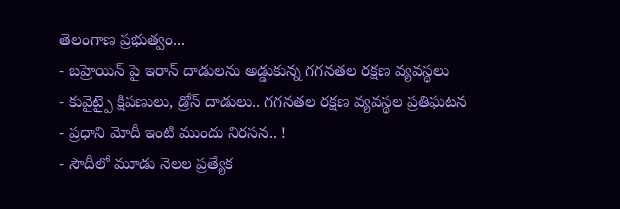తెలంగాణ ప్రభుత్వం...
- బహ్రెయిన్ పై ఇరాన్ దాడులను అడ్డుకున్న గగనతల రక్షణ వ్యవస్థలు
- కువైట్పై క్షిపణులు, డ్రోన్ దాడులు.. గగనతల రక్షణ వ్యవస్థల ప్రతిఘటన
- ప్రధాని మోదీ ఇంటి ముందు నిరసన.. !
- సౌదీలో మూడు నెలల ప్రత్యేక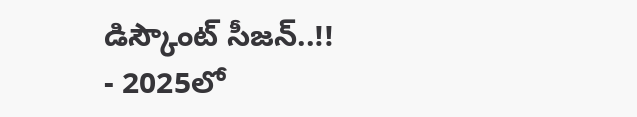డిస్కౌంట్ సీజన్..!!
- 2025లో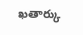ఖతార్కు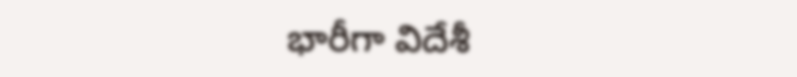భారీగా విదేశీ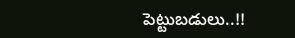పెట్టుబడులు..!!